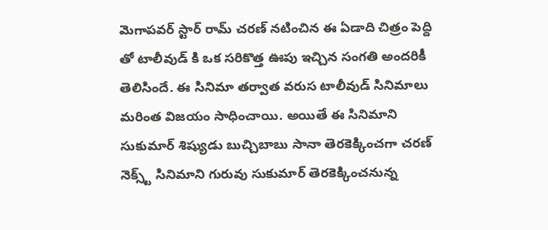మెగాపవర్ స్టార్ రామ్ చరణ్ నటించిన ఈ ఏడాది చిత్రం పెద్ది తో టాలీవుడ్ కి ఒక సరికొత్త ఊపు ఇచ్చిన సంగతి అందరికీ తెలిసిందే. ఈ సినిమా తర్వాత వరుస టాలీవుడ్ సినిమాలు మరింత విజయం సాధించాయి. అయితే ఈ సినిమాని సుకుమార్ శిష్యుడు బుచ్చిబాబు సానా తెరకెక్కించగా చరణ్ నెక్స్ట్ సినిమాని గురువు సుకుమార్ తెరకెక్కించనున్న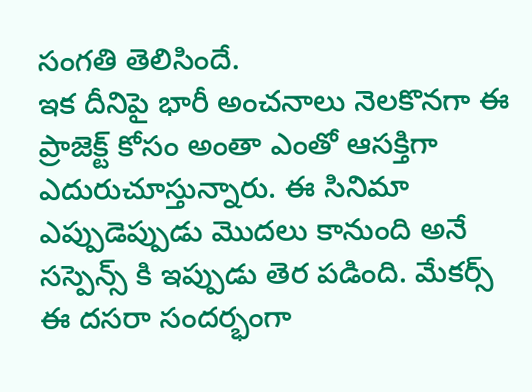సంగతి తెలిసిందే.
ఇక దీనిపై భారీ అంచనాలు నెలకొనగా ఈ ప్రాజెక్ట్ కోసం అంతా ఎంతో ఆసక్తిగా ఎదురుచూస్తున్నారు. ఈ సినిమా ఎప్పుడెప్పుడు మొదలు కానుంది అనే సస్పెన్స్ కి ఇప్పుడు తెర పడింది. మేకర్స్ ఈ దసరా సందర్భంగా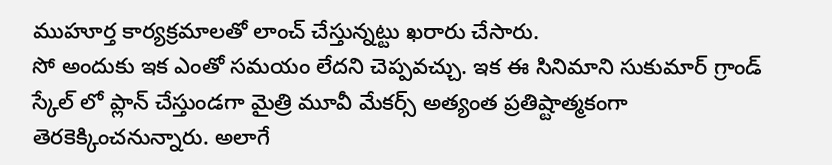ముహూర్త కార్యక్రమాలతో లాంచ్ చేస్తున్నట్టు ఖరారు చేసారు.
సో అందుకు ఇక ఎంతో సమయం లేదని చెప్పవచ్చు. ఇక ఈ సినిమాని సుకుమార్ గ్రాండ్ స్కేల్ లో ప్లాన్ చేస్తుండగా మైత్రి మూవీ మేకర్స్ అత్యంత ప్రతిష్టాత్మకంగా తెరకెక్కించనున్నారు. అలాగే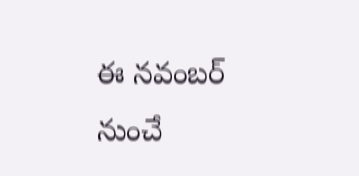ఈ నవంబర్ నుంచే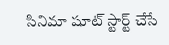సినిమా షూట్ స్టార్ట్ చేసే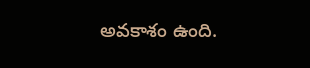అవకాశం ఉంది.